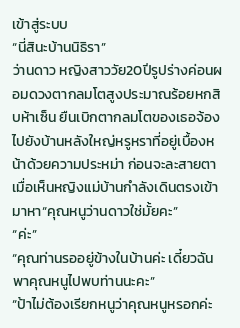เข้าสู่ระบบ
“นี่สินะบ้านนิธิรา”
ว่านดาว หญิงสาววัย20ปีรูปร่างค่อนผอมดวงตากลมโตสูงประมาณร้อยหกสิบห้าเซ็น ยืนเบิกตากลมโตของเธอจ้องไปยังบ้านหลังใหญ่หรูหราที่อยู่เบื้องหน้าด้วยความประหม่า ก่อนจะละสายตาเมื่อเห็นหญิงแม่บ้านกำลังเดินตรงเข้ามาหา“คุณหนูว่านดาวใช่มั้ยคะ”
“ค่ะ”
“คุณท่านรออยู่ข้างในบ้านค่ะ เดี๋ยวฉันพาคุณหนูไปพบท่านนะคะ”
“ป้าไม่ต้องเรียกหนูว่าคุณหนูหรอกค่ะ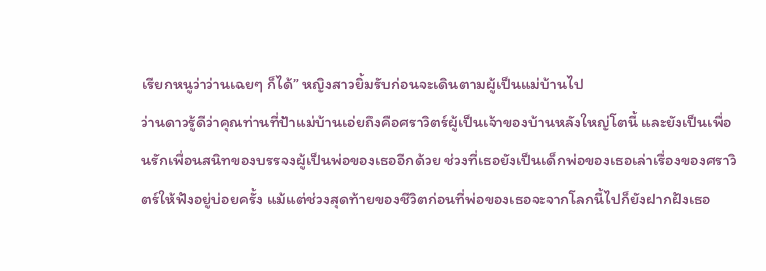เรียกหนูว่าว่านเฉยๆ ก็ได้” หญิงสาวยิ้มรับก่อนจะเดินตามผู้เป็นแม่บ้านไป
ว่านดาวรู้ดีว่าคุณท่านที่ป้าแม่บ้านเอ่ยถึงคือศราวิตร์ผู้เป็นเจ้าของบ้านหลังใหญ่โตนี้ และยังเป็นเพื่อนรักเพื่อนสนิทของบรรจงผู้เป็นพ่อของเธออีกด้วย ช่วงที่เธอยังเป็นเด็กพ่อของเธอเล่าเรื่องของศราวิตร์ให้ฟังอยู่บ่อยครั้ง แม้แต่ช่วงสุดท้ายของชีวิตก่อนที่พ่อของเธอจะจากโลกนี้ไปก็ยังฝากฝังเธอ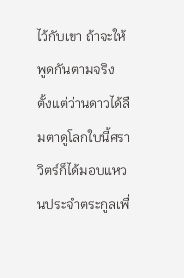ไว้กับเขา ถ้าจะให้พูดกันตามจริง ตั้งแต่ว่านดาวได้ลืมตาดูโลกใบนี้ศราวิตร์ก็ได้มอบแหวนประจำตระกูลเพื่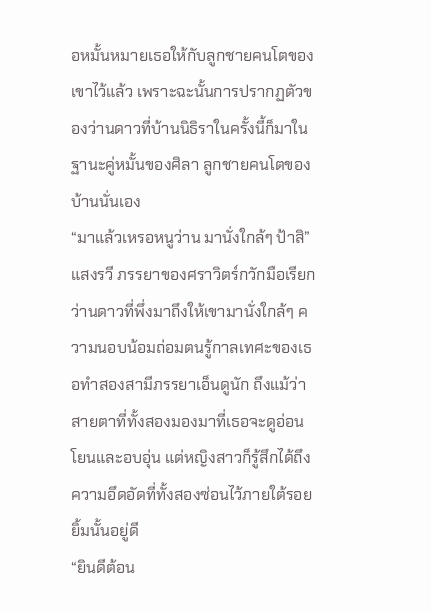อหมั้นหมายเธอให้กับลูกชายคนโตของเขาไว้แล้ว เพราะฉะนั้นการปรากฏตัวของว่านดาวที่บ้านนิธิราในครั้งนี้ก็มาในฐานะคู่หมั้นของศิลา ลูกชายคนโตของบ้านนั่นเอง
“มาแล้วเหรอหนูว่าน มานั่งใกล้ๆ ป้าสิ” แสงรวี ภรรยาของศราวิตร์กวักมือเรียกว่านดาวที่พึ่งมาถึงให้เขามานั่งใกล้ๆ ความนอบน้อมถ่อมตนรู้กาลเทศะของเธอทำสองสามีภรรยาเอ็นดูนัก ถึงแม้ว่าสายตาที่ทั้งสองมองมาที่เธอจะดูอ่อนโยนและอบอุ่น แต่หญิงสาวก็รู้สึกได้ถึงความอึดอัดที่ทั้งสองซ่อนไว้ภายใต้รอยยิ้มนั้นอยู่ดี
“ยินดีต้อน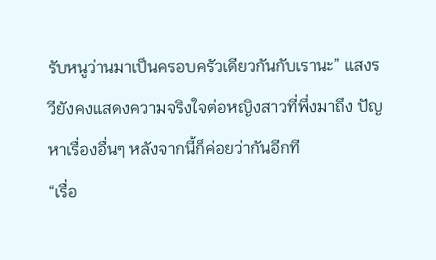รับหนูว่านมาเป็นครอบครัวเดียวกันกับเรานะ” แสงรวียังคงแสดงความจริงใจต่อหญิงสาวที่พึ่งมาถึง ปัญหาเรื่องอื่นๆ หลังจากนี้ก็ค่อยว่ากันอีกที
“เรื่อ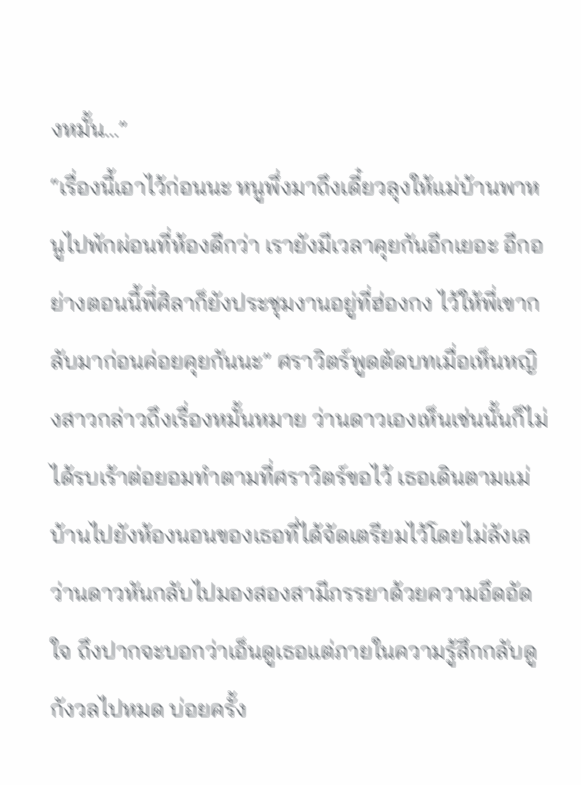งหมั้น…”
“เรื่องนี้เอาไว้ก่อนนะ หนูพึ่งมาถึงเดี๋ยวลุงให้แม่บ้านพาหนูไปพักผ่อนที่ห้องดีกว่า เรายังมีเวลาคุยกันอีกเยอะ อีกอย่างตอนนี้พี่ศิลาก็ยังประชุมงานอยู่ที่ฮ่องกง ไว้ให้พี่เขากลับมาก่อนค่อยคุยกันนะ” ศราวิตร์พูดตัดบทเมื่อเห็นหญิงสาวกล่าวถึงเรื่องหมั้นหมาย ว่านดาวเองเห็นเช่นนั้นก็ไม่ได้รบเร้าต่อยอมทำตามที่ศราวิตร์ขอไว้ เธอเดินตามแม่บ้านไปยังห้องนอนของเธอที่ได้จัดเตรียมไว้โดยไม่ลังเล
ว่านดาวหันกลับไปมองสองสามีภรรยาด้วยความอึดอัดใจ ถึงปากจะบอกว่าเอ็นดูเธอแต่ภายในความรู้สึกกลับดูกังวลไปหมด บ่อยครั้ง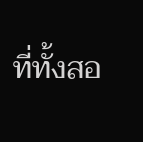ที่ทั้งสอ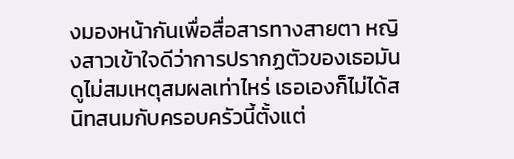งมองหน้ากันเพื่อสื่อสารทางสายตา หญิงสาวเข้าใจดีว่าการปรากฏตัวของเธอมันดูไม่สมเหตุสมผลเท่าไหร่ เธอเองก็ไม่ได้สนิทสนมกับครอบครัวนี้ตั้งแต่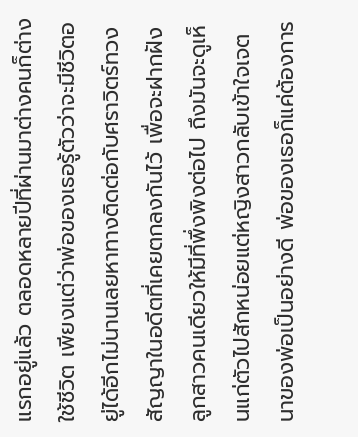แรกอยู่แล้ว ตลอดหลายปีที่ผ่านมาต่างคนก็ต่างใช้ชีวิต เพียงแต่ว่าพ่อของเธอรู้ตัวว่าจะมีชีวิตอยู่ได้อีกไม่นานเลยหาทางติดต่อกับศราวิตร์ทวงสัญญาในอดีตที่เคยตกลงกันไว้ เพื่อจะฝากฝังลูกสาวคนเดียวให้มีที่พึ่งพิงต่อไป ถึงมันจะดูเห็นแก่ตัวไปสักหน่อยแต่หญิงสาวกลับเข้าใจเจตนาของพ่อเป็นอย่างดี พ่อของเธอก็แค่ต้องการ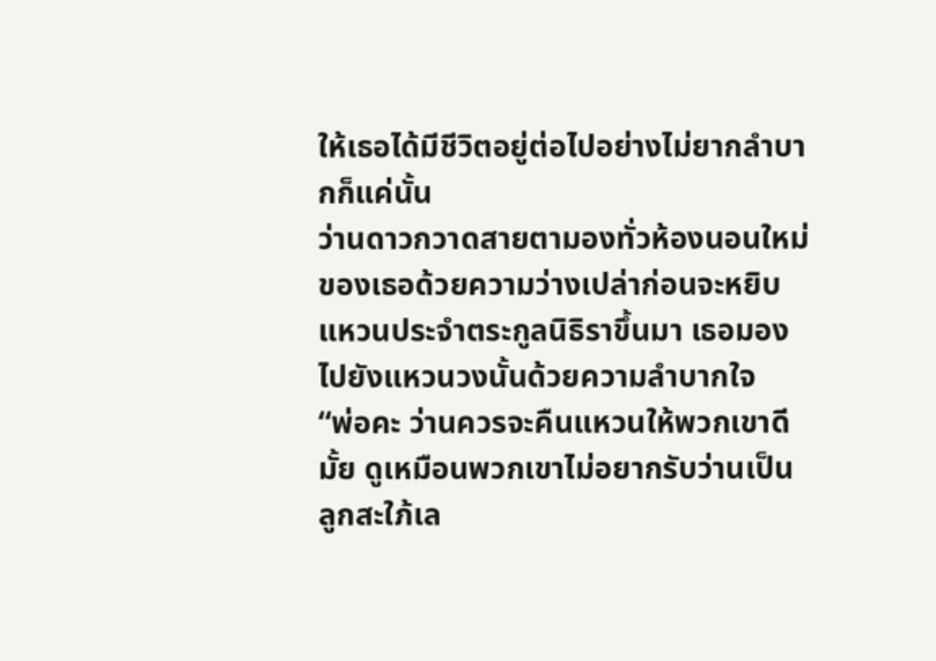ให้เธอได้มีชีวิตอยู่ต่อไปอย่างไม่ยากลำบากก็แค่นั้น
ว่านดาวกวาดสายตามองทั่วห้องนอนใหม่ของเธอด้วยความว่างเปล่าก่อนจะหยิบแหวนประจำตระกูลนิธิราขึ้นมา เธอมองไปยังแหวนวงนั้นด้วยความลำบากใจ
“พ่อคะ ว่านควรจะคืนแหวนให้พวกเขาดีมั้ย ดูเหมือนพวกเขาไม่อยากรับว่านเป็นลูกสะใภ้เล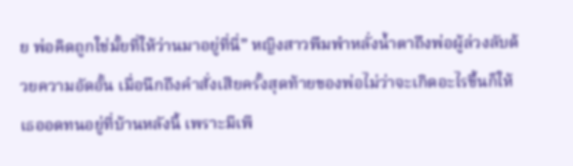ย พ่อคิดถูกใช่มั้ยที่ให้ว่านมาอยู่ที่นี่” หญิงสาวพึมพำหลั่งน้ำตาถึงพ่อผู้ล่วงลับด้วยความอัดอั้น เมื่อนึกถึงคำสั่งเสียครั้งสุดท้ายของพ่อไม่ว่าจะเกิดอะไรขึ้นก็ให้เธออดทนอยู่ที่บ้านหลังนี้ เพราะมีเพี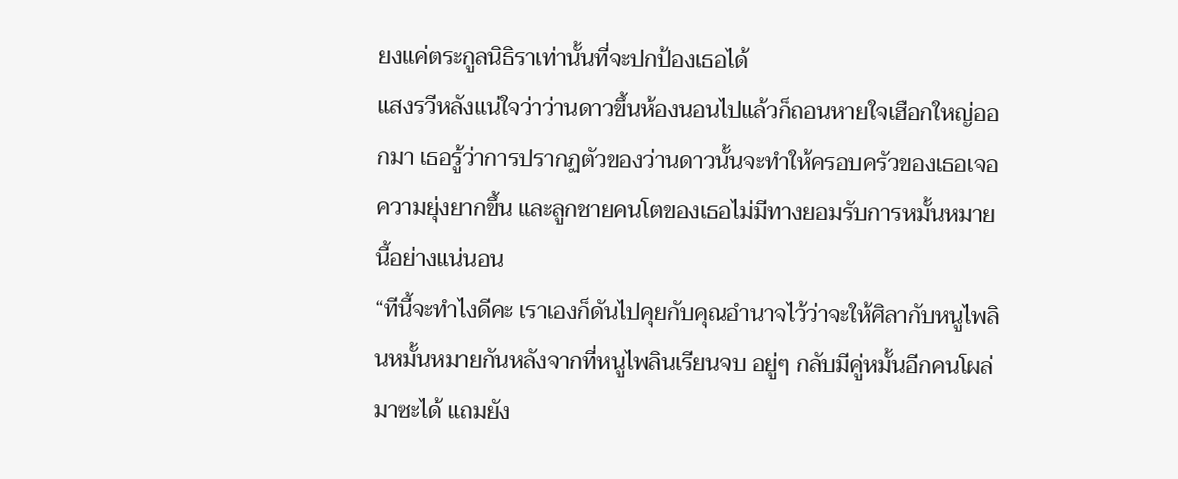ยงแค่ตระกูลนิธิราเท่านั้นที่จะปกป้องเธอได้
แสงรวีหลังแน่ใจว่าว่านดาวขึ้นห้องนอนไปแล้วก็ถอนหายใจเฮือกใหญ่ออกมา เธอรู้ว่าการปรากฏตัวของว่านดาวนั้นจะทำให้ครอบครัวของเธอเจอความยุ่งยากขึ้น และลูกชายคนโตของเธอไม่มีทางยอมรับการหมั้นหมายนี้อย่างแน่นอน
“ทีนี้จะทำไงดีคะ เราเองก็ดันไปคุยกับคุณอำนาจไว้ว่าจะให้ศิลากับหนูไพลินหมั้นหมายกันหลังจากที่หนูไพลินเรียนจบ อยู่ๆ กลับมีคู่หมั้นอีกคนโผล่มาซะได้ แถมยัง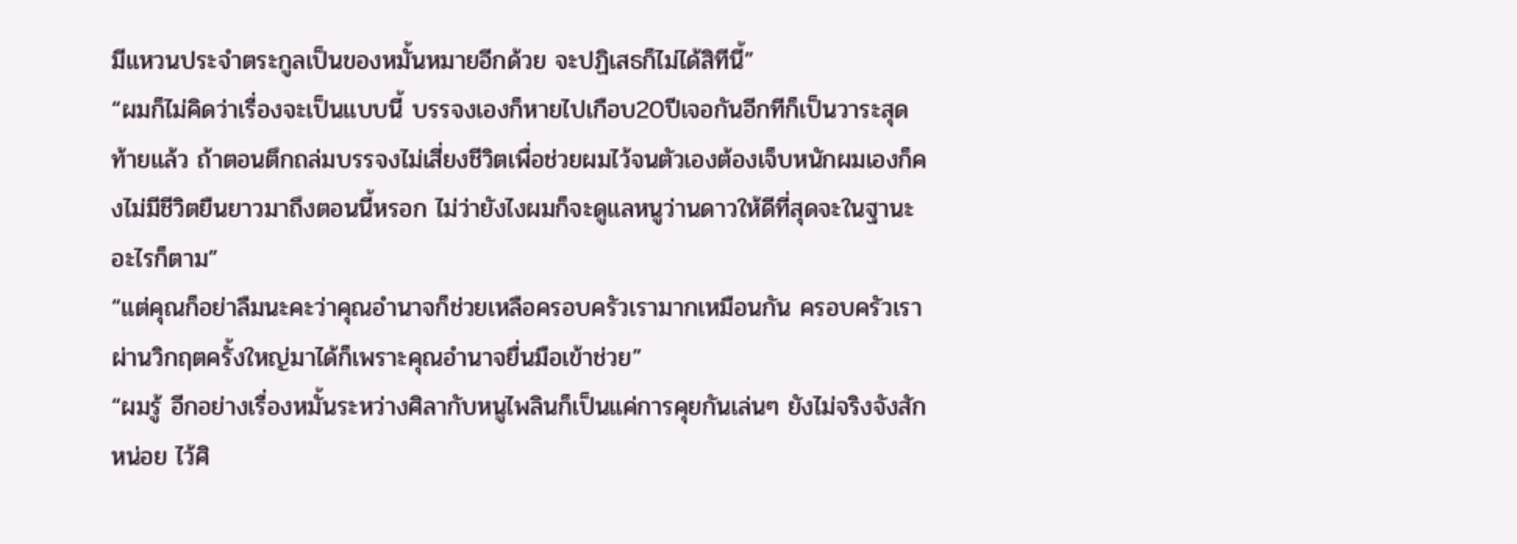มีแหวนประจำตระกูลเป็นของหมั้นหมายอีกด้วย จะปฏิเสธก็ไม่ได้สิทีนี้”
“ผมก็ไม่คิดว่าเรื่องจะเป็นแบบนี้ บรรจงเองก็หายไปเกือบ20ปีเจอกันอีกทีก็เป็นวาระสุดท้ายแล้ว ถ้าตอนตึกถล่มบรรจงไม่เสี่ยงชีวิตเพื่อช่วยผมไว้จนตัวเองต้องเจ็บหนักผมเองก็คงไม่มีชีวิตยืนยาวมาถึงตอนนี้หรอก ไม่ว่ายังไงผมก็จะดูแลหนูว่านดาวให้ดีที่สุดจะในฐานะอะไรก็ตาม”
“แต่คุณก็อย่าลืมนะคะว่าคุณอำนาจก็ช่วยเหลือครอบครัวเรามากเหมือนกัน ครอบครัวเราผ่านวิกฤตครั้งใหญ่มาได้ก็เพราะคุณอำนาจยื่นมือเข้าช่วย”
“ผมรู้ อีกอย่างเรื่องหมั้นระหว่างศิลากับหนูไพลินก็เป็นแค่การคุยกันเล่นๆ ยังไม่จริงจังสักหน่อย ไว้ศิ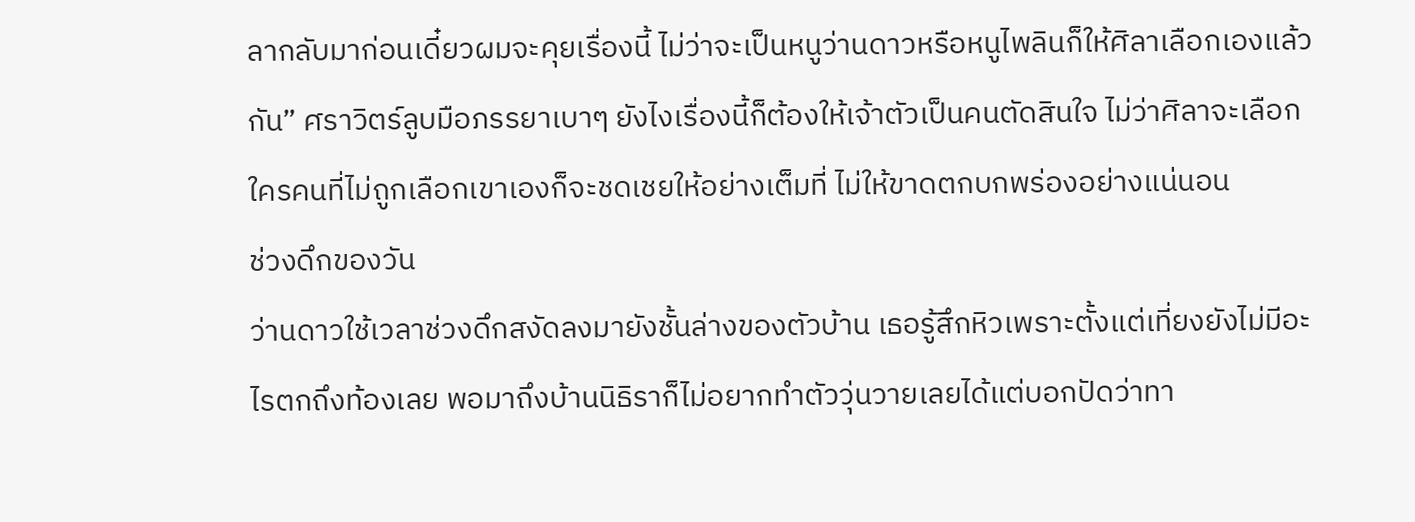ลากลับมาก่อนเดี๋ยวผมจะคุยเรื่องนี้ ไม่ว่าจะเป็นหนูว่านดาวหรือหนูไพลินก็ให้ศิลาเลือกเองแล้วกัน” ศราวิตร์ลูบมือภรรยาเบาๆ ยังไงเรื่องนี้ก็ต้องให้เจ้าตัวเป็นคนตัดสินใจ ไม่ว่าศิลาจะเลือกใครคนที่ไม่ถูกเลือกเขาเองก็จะชดเชยให้อย่างเต็มที่ ไม่ให้ขาดตกบกพร่องอย่างแน่นอน
ช่วงดึกของวัน
ว่านดาวใช้เวลาช่วงดึกสงัดลงมายังชั้นล่างของตัวบ้าน เธอรู้สึกหิวเพราะตั้งแต่เที่ยงยังไม่มีอะไรตกถึงท้องเลย พอมาถึงบ้านนิธิราก็ไม่อยากทำตัววุ่นวายเลยได้แต่บอกปัดว่าทา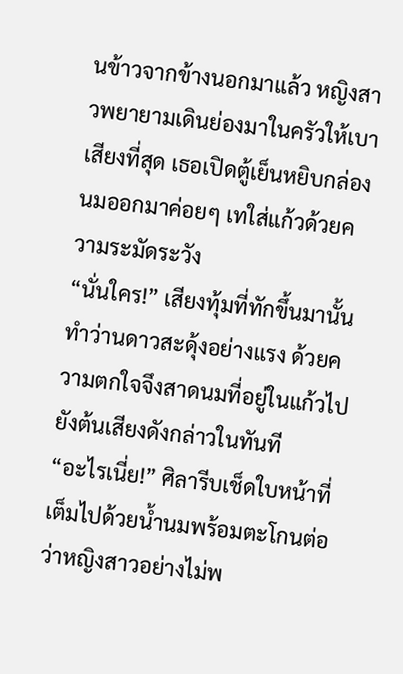นข้าวจากข้างนอกมาแล้ว หญิงสาวพยายามเดินย่องมาในครัวให้เบาเสียงที่สุด เธอเปิดตู้เย็นหยิบกล่องนมออกมาค่อยๆ เทใส่แก้วด้วยความระมัดระวัง
“นั่นใคร!” เสียงทุ้มที่ทักขึ้นมานั้นทำว่านดาวสะดุ้งอย่างแรง ด้วยความตกใจจึงสาดนมที่อยู่ในแก้วไปยังต้นเสียงดังกล่าวในทันที
“อะไรเนี่ย!” ศิลารีบเช็ดใบหน้าที่เต็มไปด้วยน้ำนมพร้อมตะโกนต่อว่าหญิงสาวอย่างไม่พ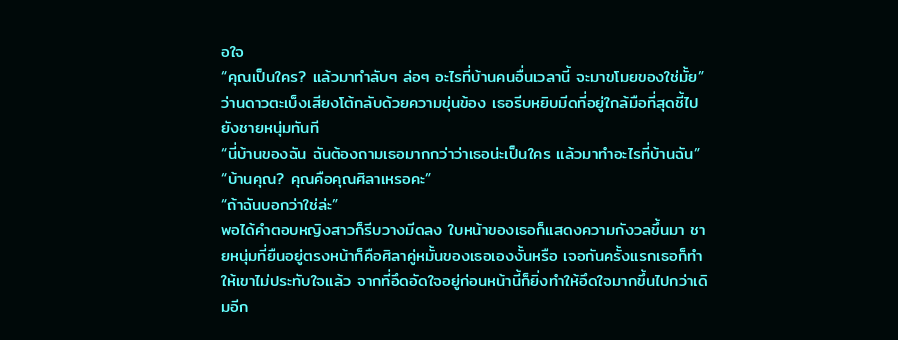อใจ
“คุณเป็นใคร? แล้วมาทำลับๆ ล่อๆ อะไรที่บ้านคนอื่นเวลานี้ จะมาขโมยของใช่มั้ย” ว่านดาวตะเบ็งเสียงโต้กลับด้วยความขุ่นข้อง เธอรีบหยิบมีดที่อยู่ใกล้มือที่สุดชี้ไปยังชายหนุ่มทันที
“นี่บ้านของฉัน ฉันต้องถามเธอมากกว่าว่าเธอน่ะเป็นใคร แล้วมาทำอะไรที่บ้านฉัน”
“บ้านคุณ? คุณคือคุณศิลาเหรอคะ”
“ถ้าฉันบอกว่าใช่ล่ะ”
พอได้คำตอบหญิงสาวก็รีบวางมีดลง ใบหน้าของเธอก็แสดงความกังวลขึ้นมา ชายหนุ่มที่ยืนอยู่ตรงหน้าก็คือศิลาคู่หมั้นของเธอเองงั้นหรือ เจอกันครั้งแรกเธอก็ทำให้เขาไม่ประทับใจแล้ว จากที่อึดอัดใจอยู่ก่อนหน้านี้ก็ยิ่งทำให้อึดใจมากขึ้นไปกว่าเดิมอีก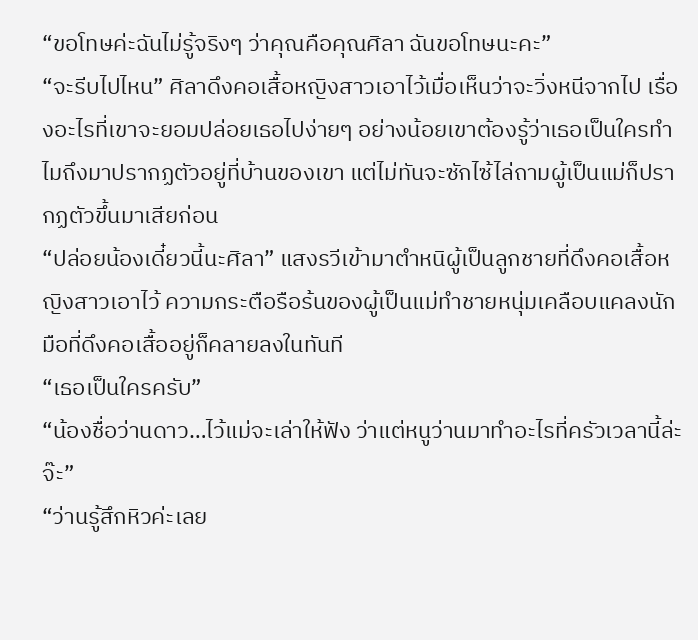“ขอโทษค่ะฉันไม่รู้จริงๆ ว่าคุณคือคุณศิลา ฉันขอโทษนะคะ”
“จะรีบไปไหน” ศิลาดึงคอเสื้อหญิงสาวเอาไว้เมื่อเห็นว่าจะวิ่งหนีจากไป เรื่องอะไรที่เขาจะยอมปล่อยเธอไปง่ายๆ อย่างน้อยเขาต้องรู้ว่าเธอเป็นใครทำไมถึงมาปรากฏตัวอยู่ที่บ้านของเขา แต่ไม่ทันจะซักไซ้ไล่ถามผู้เป็นแม่ก็ปรากฏตัวขึ้นมาเสียก่อน
“ปล่อยน้องเดี๋ยวนี้นะศิลา” แสงรวีเข้ามาตำหนิผู้เป็นลูกชายที่ดึงคอเสื้อหญิงสาวเอาไว้ ความกระตือรือร้นของผู้เป็นแม่ทำชายหนุ่มเคลือบแคลงนัก มือที่ดึงคอเสื้ออยู่ก็คลายลงในทันที
“เธอเป็นใครครับ”
“น้องชื่อว่านดาว…ไว้แม่จะเล่าให้ฟัง ว่าแต่หนูว่านมาทำอะไรที่ครัวเวลานี้ล่ะจ๊ะ”
“ว่านรู้สึกหิวค่ะเลย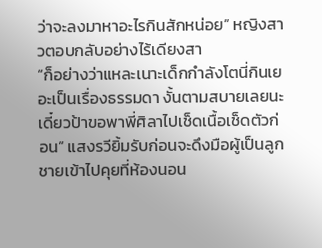ว่าจะลงมาหาอะไรกินสักหน่อย” หญิงสาวตอบกลับอย่างไร้เดียงสา
“ก็อย่างว่าแหละเนาะเด็กกำลังโตนี่กินเยอะเป็นเรื่องธรรมดา งั้นตามสบายเลยนะเดี๋ยวป้าขอพาพี่ศิลาไปเช็ดเนื้อเช็ดตัวก่อน” แสงรวียิ้มรับก่อนจะดึงมือผู้เป็นลูกชายเข้าไปคุยที่ห้องนอน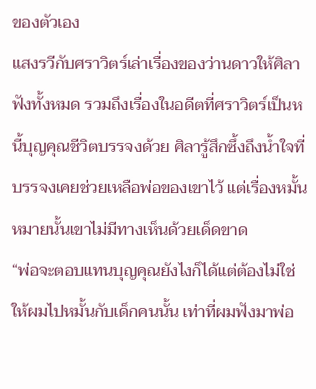ของตัวเอง
แสงรวีกับศราวิตร์เล่าเรื่องของว่านดาวให้ศิลาฟังทั้งหมด รวมถึงเรื่องในอดีตที่ศราวิตร์เป็นหนี้บุญคุณชีวิตบรรจงด้วย ศิลารู้สึกซึ้งถึงน้ำใจที่บรรจงเคยช่วยเหลือพ่อของเขาไว้ แต่เรื่องหมั้นหมายนั้นเขาไม่มีทางเห็นด้วยเด็ดขาด
“พ่อจะตอบแทนบุญคุณยังไงก็ได้แต่ต้องไม่ใช่ให้ผมไปหมั้นกับเด็กคนนั้น เท่าที่ผมฟังมาพ่อ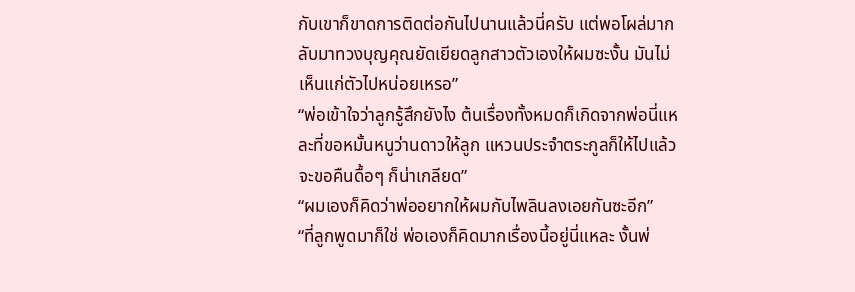กับเขาก็ขาดการติดต่อกันไปนานแล้วนี่ครับ แต่พอโผล่มากลับมาทวงบุญคุณยัดเยียดลูกสาวตัวเองให้ผมซะงั้น มันไม่เห็นแก่ตัวไปหน่อยเหรอ”
“พ่อเข้าใจว่าลูกรู้สึกยังไง ต้นเรื่องทั้งหมดก็เกิดจากพ่อนี่แหละที่ขอหมั้นหนูว่านดาวให้ลูก แหวนประจำตระกูลก็ให้ไปแล้วจะขอคืนดื้อๆ ก็น่าเกลียด”
“ผมเองก็คิดว่าพ่ออยากให้ผมกับไพลินลงเอยกันซะอีก”
“ที่ลูกพูดมาก็ใช่ พ่อเองก็คิดมากเรื่องนี้อยู่นี่แหละ งั้นพ่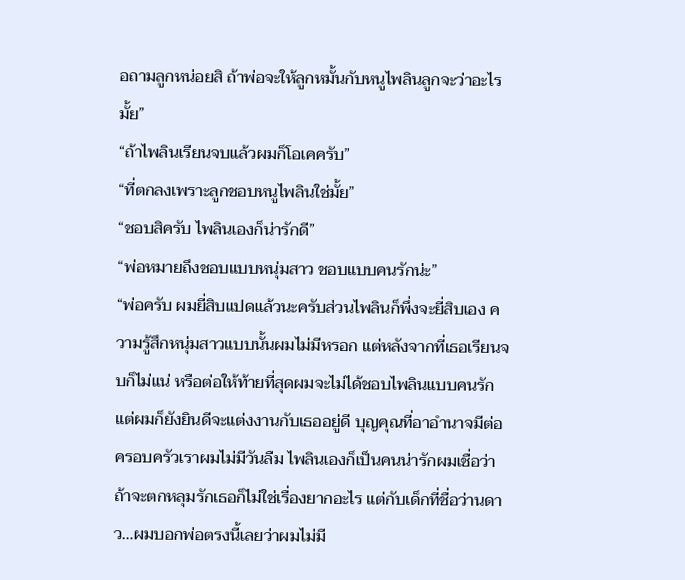อถามลูกหน่อยสิ ถ้าพ่อจะให้ลูกหมั้นกับหนูไพลินลูกจะว่าอะไรมั้ย”
“ถ้าไพลินเรียนจบแล้วผมก็โอเคครับ”
“ที่ตกลงเพราะลูกชอบหนูไพลินใช่มั้ย”
“ชอบสิครับ ไพลินเองก็น่ารักดี”
“พ่อหมายถึงชอบแบบหนุ่มสาว ชอบแบบคนรักน่ะ”
“พ่อครับ ผมยี่สิบแปดแล้วนะครับส่วนไพลินก็พึ่งจะยี่สิบเอง ความรู้สึกหนุ่มสาวแบบนั้นผมไม่มีหรอก แต่หลังจากที่เธอเรียนจบก็ไม่แน่ หรือต่อให้ท้ายที่สุดผมจะไม่ได้ชอบไพลินแบบคนรักแต่ผมก็ยังยินดีจะแต่งงานกับเธออยู่ดี บุญคุณที่อาอำนาจมีต่อครอบครัวเราผมไม่มีวันลืม ไพลินเองก็เป็นคนน่ารักผมเชื่อว่าถ้าจะตกหลุมรักเธอก็ไม่ใช่เรื่องยากอะไร แต่กับเด็กที่ชื่อว่านดาว…ผมบอกพ่อตรงนี้เลยว่าผมไม่มี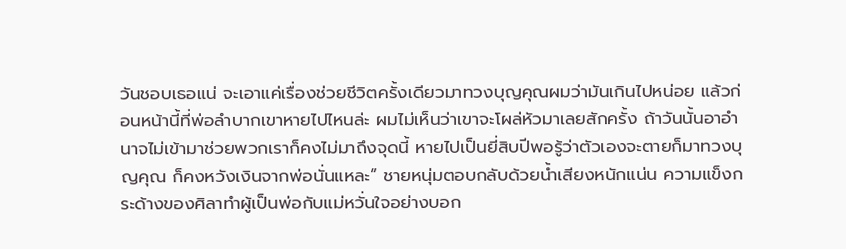วันชอบเธอแน่ จะเอาแค่เรื่องช่วยชีวิตครั้งเดียวมาทวงบุญคุณผมว่ามันเกินไปหน่อย แล้วก่อนหน้านี้ที่พ่อลำบากเขาหายไปไหนล่ะ ผมไม่เห็นว่าเขาจะโผล่หัวมาเลยสักครั้ง ถ้าวันนั้นอาอำนาจไม่เข้ามาช่วยพวกเราก็คงไม่มาถึงจุดนี้ หายไปเป็นยี่สิบปีพอรู้ว่าตัวเองจะตายก็มาทวงบุญคุณ ก็คงหวังเงินจากพ่อนั่นแหละ” ชายหนุ่มตอบกลับด้วยน้ำเสียงหนักแน่น ความแข็งกระด้างของศิลาทำผู้เป็นพ่อกับแม่หวั่นใจอย่างบอก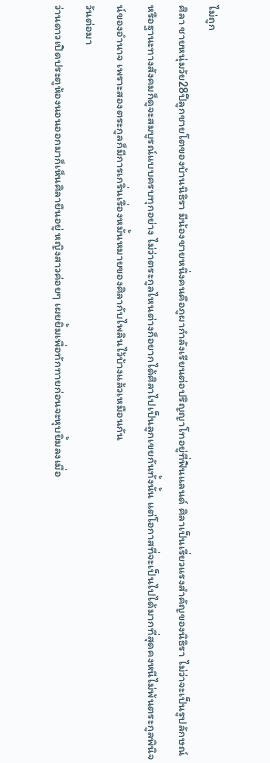ไม่ถูก
ศิลา ชายหนุ่มวัย28ปีลูกชายโตของบ้านนิธิรา มีน้องชายหนึ่งคนคือภูผากำลังเรียนต่อปริญญาโทอยู่ที่ฟินแลนด์ ศิลาเป็นเรี่ยวแรงสำคัญของนิธิรา ไม่ว่าจะเป็นรูปลักษณ์หรือฐานะทางสังคมก็ดูจะสมบูรณ์แบบครบทุกอย่าง ไม่ว่าตระกูลไหนต่างก็อยากได้ศิลาไปเป็นลูกเขยกันทั้งนั้น แต่โอกาสที่จะเป็นไปได้มากที่สุดคงหนีไม่พ้นตระกูลพินิจน์ของอำนาจ เพราะสองตระกูลก็มีการเกริ่นเรื่องหมั้นหมายของศิลากับไพลินไว้บ้างแล้วเหมือนกัน
วันต่อมา
ว่านดาวเปิดประตูห้องนอนออกมาก็เห็นศิลายืนอยู่ หญิงสาวค่อยๆ เผยยิ้มเพื่อทักทายก่อนจะหุบยิ้มลงเมื่อ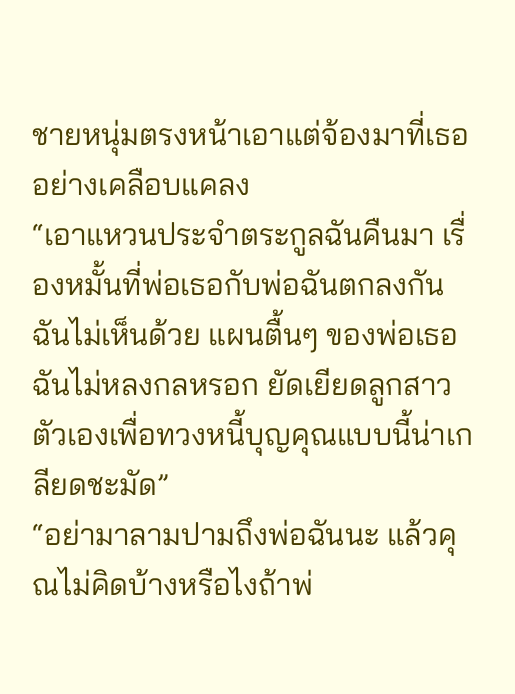ชายหนุ่มตรงหน้าเอาแต่จ้องมาที่เธออย่างเคลือบแคลง
“เอาแหวนประจำตระกูลฉันคืนมา เรื่องหมั้นที่พ่อเธอกับพ่อฉันตกลงกันฉันไม่เห็นด้วย แผนตื้นๆ ของพ่อเธอฉันไม่หลงกลหรอก ยัดเยียดลูกสาวตัวเองเพื่อทวงหนี้บุญคุณแบบนี้น่าเกลียดชะมัด”
“อย่ามาลามปามถึงพ่อฉันนะ แล้วคุณไม่คิดบ้างหรือไงถ้าพ่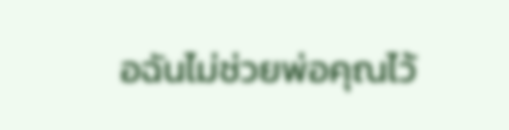อฉันไม่ช่วยพ่อคุณไว้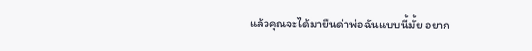แล้วคุณจะได้มายืนด่าพ่อฉันแบบนี้มั้ย อยาก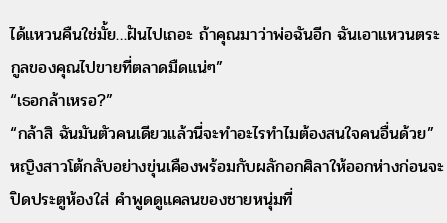ได้แหวนคืนใช่มั้ย…ฝันไปเถอะ ถ้าคุณมาว่าพ่อฉันอีก ฉันเอาแหวนตระกูลของคุณไปขายที่ตลาดมืดแน่ๆ”
“เธอกล้าเหรอ?”
“กล้าสิ ฉันมันตัวคนเดียวแล้วนี่จะทำอะไรทำไมต้องสนใจคนอื่นด้วย” หญิงสาวโต้กลับอย่างขุ่นเคืองพร้อมกับผลักอกศิลาให้ออกห่างก่อนจะปิดประตูห้องใส่ คำพูดดูแคลนของชายหนุ่มที่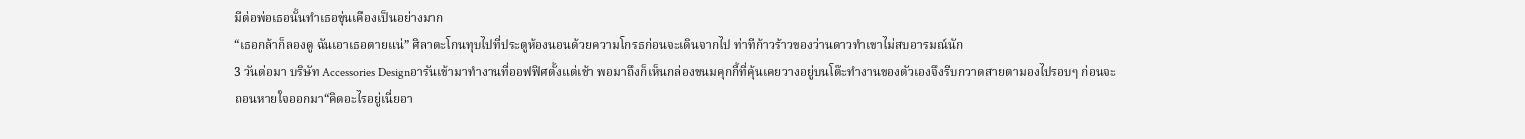มีต่อพ่อเธอนั้นทำเธอขุ่นเคืองเป็นอย่างมาก
“เธอกล้าก็ลองดู ฉันเอาเธอตายแน่” ศิลาตะโกนทุบไปที่ประตูห้องนอนด้วยความโกรธก่อนจะเดินจากไป ท่าทีก้าวร้าวของว่านดาวทำเขาไม่สบอารมณ์นัก
3 วันต่อมา บริษัท Accessories Designอารันเข้ามาทำงานที่ออฟฟิศตั้งแต่เช้า พอมาถึงก็เห็นกล่องขนมคุกกี้ที่คุ้นเคยวางอยู่บนโต๊ะทำงานของตัวเองจึงรีบกวาดสายตามองไปรอบๆ ก่อนจะถอนหายใจออกมา“คิดอะไรอยู่เนี่ยอา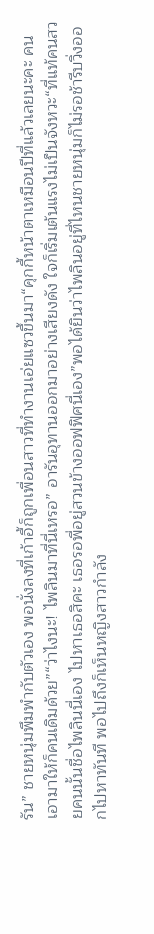รัน” ชายหนุ่มพึมพำกับตัวเอง พอนั่งลงที่เก้าอี้ก็ถูกเพื่อนสาวที่ทำงานเอ่ยแซวขึ้นมา“คุกกี้หน้าตาเหมือนปีที่แล้วเลยนะคะ คนเอามาให้ก็คนเดิมด้วย”“ว่าไงนะ! ไพลินมาที่นี่เหรอ” อารันอุทานออกมาอย่างเสียงดัง ใจก็เริ่มเต้นแรงไม่เป็นจังหวะ“ที่แท้คนสวยคนนั้นชื่อไพลินนี่เอง ไปหาเธอสิคะ เธอรอพี่อยู่สวนข้างออฟฟิศนี่เอง”พอได้ยินว่าไพลินอยู่ที่ไหนชายหนุ่มก็ไม่รอช้ารีบวิ่งออกไปหาทันที พอไปถึงก็เห็นหญิงสาวกำลัง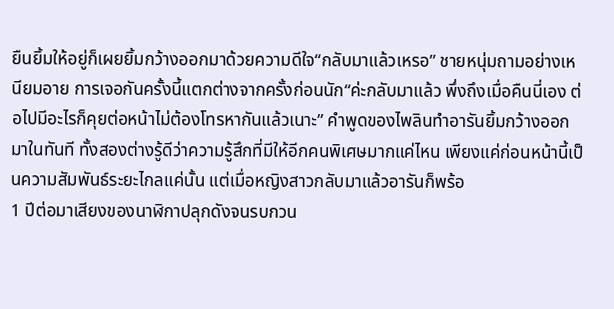ยืนยิ้มให้อยู่ก็เผยยิ้มกว้างออกมาด้วยความดีใจ“กลับมาแล้วเหรอ” ชายหนุ่มถามอย่างเหนียมอาย การเจอกันครั้งนี้แตกต่างจากครั้งก่อนนัก“ค่ะกลับมาแล้ว พึ่งถึงเมื่อคืนนี่เอง ต่อไปมีอะไรก็คุยต่อหน้าไม่ต้องโทรหากันแล้วเนาะ” คำพูดของไพลินทำอารันยิ้มกว้างออกมาในทันที ทั้งสองต่างรู้ดีว่าความรู้สึกที่มีให้อีกคนพิเศษมากแค่ไหน เพียงแค่ก่อนหน้านี้เป็นความสัมพันธ์ระยะไกลแค่นั้น แต่เมื่อหญิงสาวกลับมาแล้วอารันก็พร้อ
1 ปีต่อมาเสียงของนาฬิกาปลุกดังจนรบกวน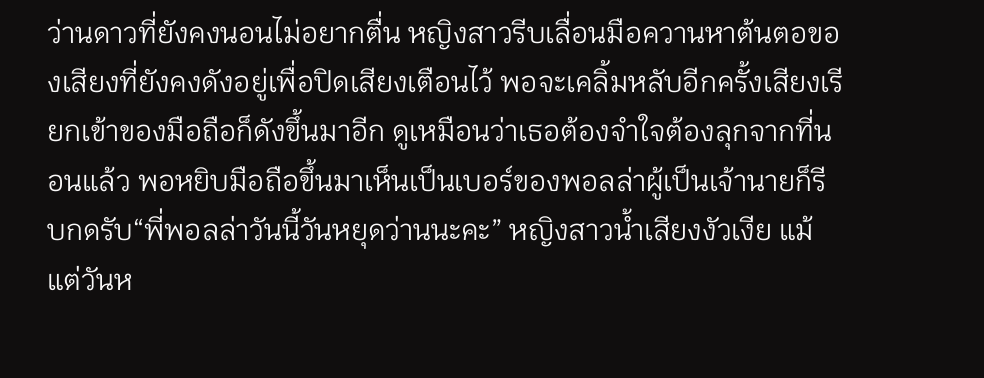ว่านดาวที่ยังคงนอนไม่อยากตื่น หญิงสาวรีบเลื่อนมือควานหาต้นตอของเสียงที่ยังคงดังอยู่เพื่อปิดเสียงเตือนไว้ พอจะเคลิ้มหลับอีกครั้งเสียงเรียกเข้าของมือถือก็ดังขึ้นมาอีก ดูเหมือนว่าเธอต้องจำใจต้องลุกจากที่นอนแล้ว พอหยิบมือถือขึ้นมาเห็นเป็นเบอร์ของพอลล่าผู้เป็นเจ้านายก็รีบกดรับ“พี่พอลล่าวันนี้วันหยุดว่านนะคะ” หญิงสาวน้ำเสียงงัวเงีย แม้แต่วันห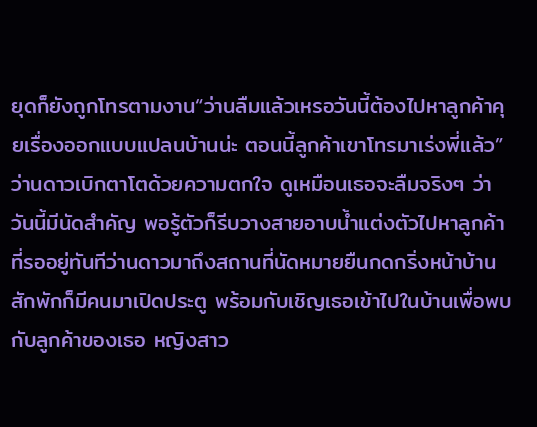ยุดก็ยังถูกโทรตามงาน“ว่านลืมแล้วเหรอวันนี้ต้องไปหาลูกค้าคุยเรื่องออกแบบแปลนบ้านน่ะ ตอนนี้ลูกค้าเขาโทรมาเร่งพี่แล้ว” ว่านดาวเบิกตาโตด้วยความตกใจ ดูเหมือนเธอจะลืมจริงๆ ว่าวันนี้มีนัดสำคัญ พอรู้ตัวก็รีบวางสายอาบน้ำแต่งตัวไปหาลูกค้าที่รออยู่ทันทีว่านดาวมาถึงสถานที่นัดหมายยืนกดกริ่งหน้าบ้านสักพักก็มีคนมาเปิดประตู พร้อมกับเชิญเธอเข้าไปในบ้านเพื่อพบกับลูกค้าของเธอ หญิงสาว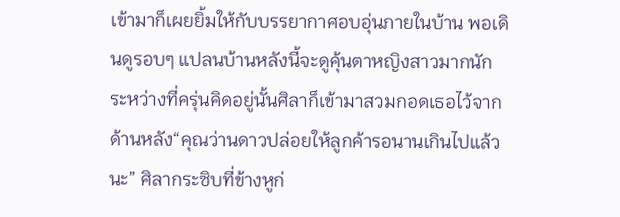เข้ามาก็เผยยิ้มให้กับบรรยากาศอบอุ่นภายในบ้าน พอเดินดูรอบๆ แปลนบ้านหลังนี้จะดูคุ้นตาหญิงสาวมากนัก ระหว่างที่ครุ่นคิดอยู่นั้นศิลาก็เข้ามาสวมกอดเธอไว้จากด้านหลัง“คุณว่านดาวปล่อยให้ลูกค้ารอนานเกินไปแล้วนะ” ศิลากระซิบที่ข้างหูก่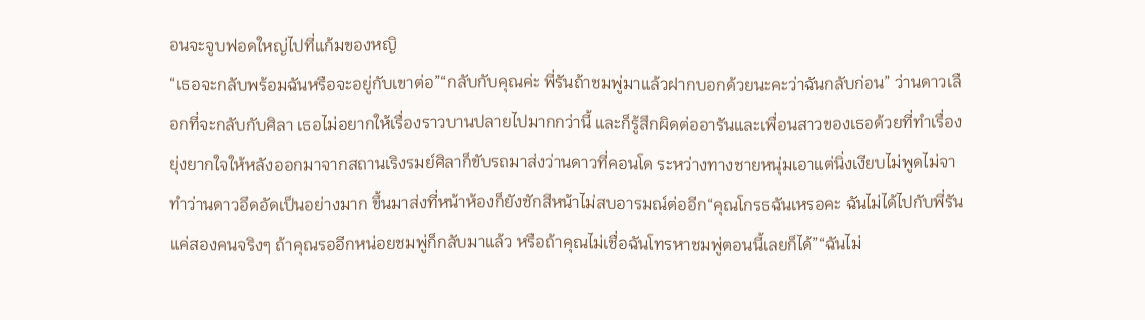อนจะจูบฟอดใหญ่ไปที่แก้มของหญิ
“เธอจะกลับพร้อมฉันหรือจะอยู่กับเขาต่อ”“กลับกับคุณค่ะ พี่รันถ้าชมพู่มาแล้วฝากบอกด้วยนะคะว่าฉันกลับก่อน” ว่านดาวเลือกที่จะกลับกับศิลา เธอไม่อยากให้เรื่องราวบานปลายไปมากกว่านี้ และก็รู้สึกผิดต่ออารันและเพื่อนสาวของเธอด้วยที่ทำเรื่องยุ่งยากใจให้หลังออกมาจากสถานเริงรมย์ศิลาก็ขับรถมาส่งว่านดาวที่คอนโด ระหว่างทางชายหนุ่มเอาแต่นิ่งเงียบไม่พูดไม่จาทำว่านดาวอึดอัดเป็นอย่างมาก ขึ้นมาส่งที่หน้าห้องก็ยังชักสีหน้าไม่สบอารมณ์ต่ออีก“คุณโกรธฉันเหรอคะ ฉันไม่ได้ไปกับพี่รันแค่สองคนจริงๆ ถ้าคุณรออีกหน่อยชมพู่ก็กลับมาแล้ว หรือถ้าคุณไม่เชื่อฉันโทรหาชมพู่ตอนนี้เลยก็ได้”“ฉันไม่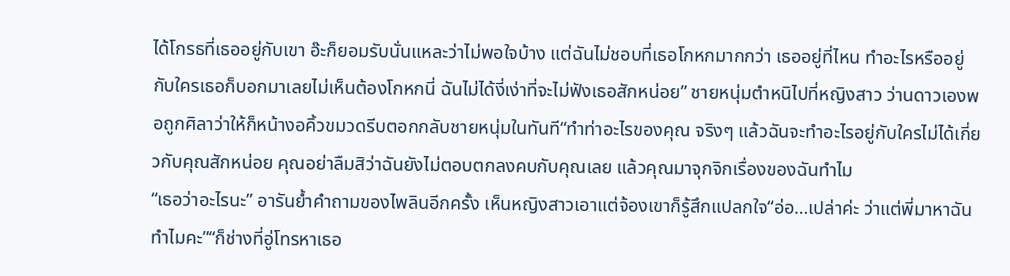ได้โกรธที่เธออยู่กับเขา อ๊ะก็ยอมรับนั่นแหละว่าไม่พอใจบ้าง แต่ฉันไม่ชอบที่เธอโกหกมากกว่า เธออยู่ที่ไหน ทำอะไรหรืออยู่กับใครเธอก็บอกมาเลยไม่เห็นต้องโกหกนี่ ฉันไม่ได้งี่เง่าที่จะไม่ฟังเธอสักหน่อย” ชายหนุ่มตำหนิไปที่หญิงสาว ว่านดาวเองพอถูกศิลาว่าให้ก็หน้างอคิ้วขมวดรีบตอกกลับชายหนุ่มในทันที“ทำท่าอะไรของคุณ จริงๆ แล้วฉันจะทำอะไรอยู่กับใครไม่ได้เกี่ยวกับคุณสักหน่อย คุณอย่าลืมสิว่าฉันยังไม่ตอบตกลงคบกับคุณเลย แล้วคุณมาจุกจิกเรื่องของฉันทำไม
“เธอว่าอะไรนะ” อารันย้ำคำถามของไพลินอีกครั้ง เห็นหญิงสาวเอาแต่จ้องเขาก็รู้สึกแปลกใจ“อ่อ…เปล่าค่ะ ว่าแต่พี่มาหาฉันทำไมคะ”“ก็ช่างที่อู่โทรหาเธอ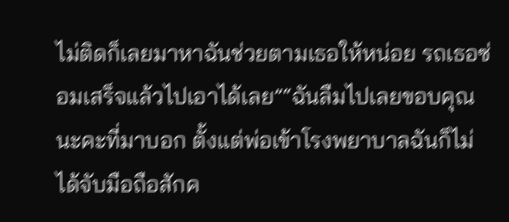ไม่ติดก็เลยมาหาฉันช่วยตามเธอให้หน่อย รถเธอซ่อมเสร็จแล้วไปเอาได้เลย”“ฉันลืมไปเลยขอบคุณนะคะที่มาบอก ตั้งแต่พ่อเข้าโรงพยาบาลฉันก็ไม่ได้จับมือถือสักค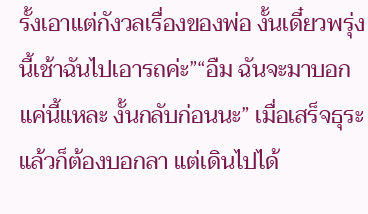รั้งเอาแต่กังวลเรื่องของพ่อ งั้นเดี๋ยวพรุ่งนี้เช้าฉันไปเอารถค่ะ”“อืม ฉันจะมาบอกแค่นี้แหละ งั้นกลับก่อนนะ” เมื่อเสร็จธุระแล้วก็ต้องบอกลา แต่เดินไปได้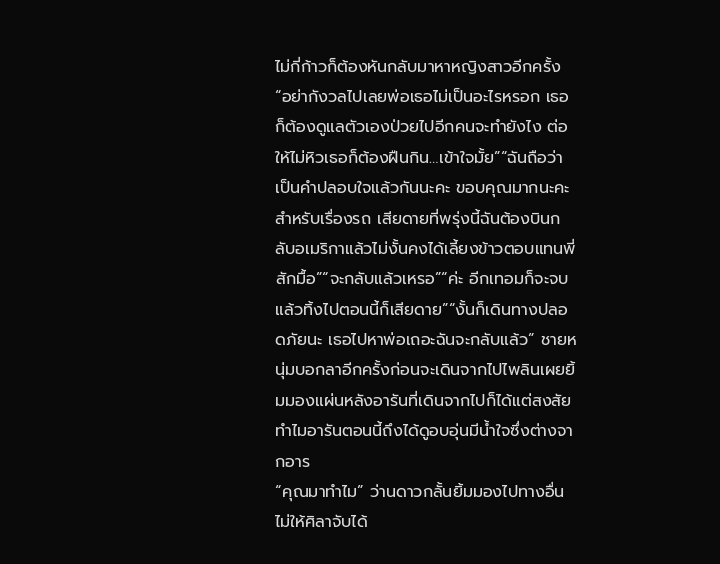ไม่กี่ก้าวก็ต้องหันกลับมาหาหญิงสาวอีกครั้ง“อย่ากังวลไปเลยพ่อเธอไม่เป็นอะไรหรอก เธอก็ต้องดูแลตัวเองป่วยไปอีกคนจะทำยังไง ต่อให้ไม่หิวเธอก็ต้องฝืนกิน…เข้าใจมั้ย”“ฉันถือว่าเป็นคำปลอบใจแล้วกันนะคะ ขอบคุณมากนะคะสำหรับเรื่องรถ เสียดายที่พรุ่งนี้ฉันต้องบินกลับอเมริกาแล้วไม่งั้นคงได้เลี้ยงข้าวตอบแทนพี่สักมื้อ”“จะกลับแล้วเหรอ”“ค่ะ อีกเทอมก็จะจบแล้วทิ้งไปตอนนี้ก็เสียดาย”“งั้นก็เดินทางปลอดภัยนะ เธอไปหาพ่อเถอะฉันจะกลับแล้ว” ชายหนุ่มบอกลาอีกครั้งก่อนจะเดินจากไปไพลินเผยยิ้มมองแผ่นหลังอารันที่เดินจากไปก็ได้แต่สงสัย ทำไมอารันตอนนี้ถึงได้ดูอบอุ่นมีน้ำใจซึ่งต่างจากอาร
“คุณมาทำไม” ว่านดาวกลั้นยิ้มมองไปทางอื่นไม่ให้ศิลาจับได้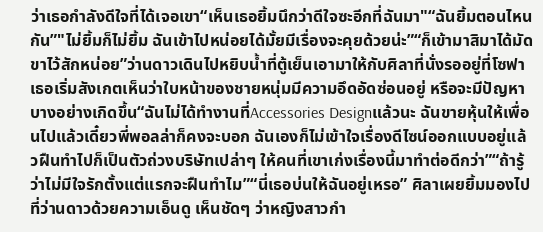ว่าเธอกำลังดีใจที่ได้เจอเขา“เห็นเธอยิ้มนึกว่าดีใจซะอีกที่ฉันมา"“ฉันยิ้มตอนไหนกัน”"ไม่ยิ้มก็ไม่ยิ้ม ฉันเข้าไปหน่อยได้มั้ยมีเรื่องจะคุยด้วยน่ะ”“ก็เข้ามาสิมาได้มัดขาไว้สักหน่อย”ว่านดาวเดินไปหยิบน้ำที่ตู้เย็นเอามาให้กับศิลาที่นั่งรออยู่ที่โซฟา เธอเริ่มสังเกตเห็นว่าใบหน้าของชายหนุ่มมีความอึดอัดซ่อนอยู่ หรือจะมีปัญหาบางอย่างเกิดขึ้น“ฉันไม่ได้ทำงานที่Accessories Designแล้วนะ ฉันขายหุ้นให้เพื่อนไปแล้วเดี๋ยวพี่พอลล่าก็คงจะบอก ฉันเองก็ไม่เข้าใจเรื่องดีไซน์ออกแบบอยู่แล้วฝืนทำไปก็เป็นตัวถ่วงบริษัทเปล่าๆ ให้คนที่เขาเก่งเรื่องนี้มาทำต่อดีกว่า”“ถ้ารู้ว่าไม่มีใจรักตั้งแต่แรกจะฝืนทำไม”“นี่เธอบ่นให้ฉันอยู่เหรอ” ศิลาเผยยิ้มมองไปที่ว่านดาวด้วยความเอ็นดู เห็นชัดๆ ว่าหญิงสาวกำ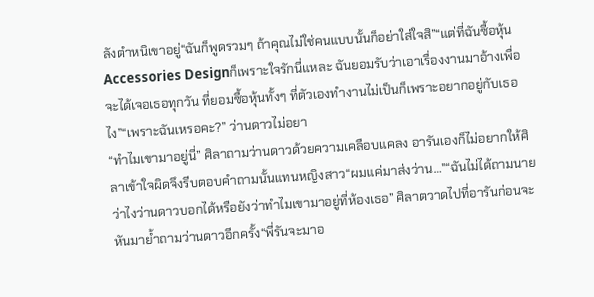ลังตำหนิเขาอยู่“ฉันก็พูดรวมๆ ถ้าคุณไม่ใช่คนแบบนั้นก็อย่าใส่ใจสิ”“แต่ที่ฉันซื้อหุ้นAccessories Designก็เพราะใจรักนี่แหละ ฉันยอมรับว่าเอาเรื่องงานมาอ้างเพื่อจะได้เจอเธอทุกวัน ที่ยอมซื้อหุ้นทั้งๆ ที่ตัวเองทำงานไม่เป็นก็เพราะอยากอยู่กับเธอไง”“เพราะฉันเหรอคะ?” ว่านดาวไม่อยา
“ทำไมเขามาอยู่นี่” ศิลาถามว่านดาวด้วยความเคลือบแคลง อารันเองก็ไม่อยากให้ศิลาเข้าใจผิดจึงรีบตอบคำถามนั้นแทนหญิงสาว“ผมแค่มาส่งว่าน…"“ฉันไม่ได้ถามนาย ว่าไงว่านดาวบอกได้หรือยังว่าทำไมเขามาอยู่ที่ห้องเธอ” ศิลาตวาดไปที่อารันก่อนจะหันมาย้ำถามว่านดาวอีกครั้ง“พี่รันจะมาอ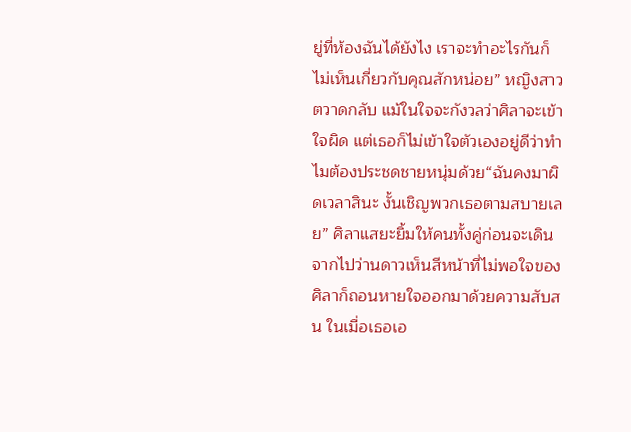ยู่ที่ห้องฉันได้ยังไง เราจะทำอะไรกันก็ไม่เห็นเกี่ยวกับคุณสักหน่อย” หญิงสาวตวาดกลับ แม้ในใจจะกังวลว่าศิลาจะเข้าใจผิด แต่เธอก็ไม่เข้าใจตัวเองอยู่ดีว่าทำไมต้องประชดชายหนุ่มด้วย“ฉันคงมาผิดเวลาสินะ งั้นเชิญพวกเธอตามสบายเลย” ศิลาแสยะยิ้มให้คนทั้งคู่ก่อนจะเดินจากไปว่านดาวเห็นสีหน้าที่ไม่พอใจของศิลาก็ถอนหายใจออกมาด้วยความสับสน ในเมื่อเธอเอ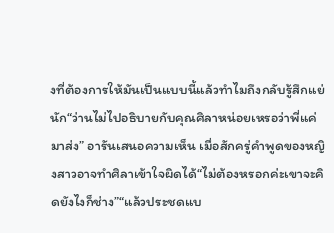งที่ต้องการให้มันเป็นแบบนี้แล้วทำไมถึงกลับรู้สึกแย่นัก“ว่านไม่ไปอธิบายกับคุณศิลาหน่อยเหรอว่าพี่แค่มาส่ง” อารันเสนอความเห็น เมื่อสักครู่คำพูดของหญิงสาวอาจทำศิลาเข้าใจผิดได้“ไม่ต้องหรอกค่ะเขาจะคิดยังไงก็ช่าง”“แล้วประชดแบ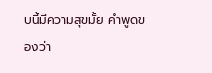บนี้มีความสุขมั้ย คำพูดของว่า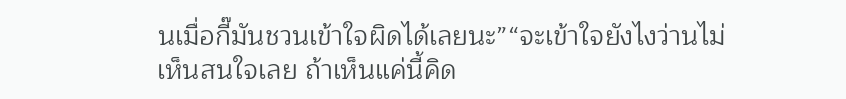นเมื่อกี๊มันชวนเข้าใจผิดได้เลยนะ”“จะเข้าใจยังไงว่านไม่เห็นสนใจเลย ถ้าเห็นแค่นี้คิด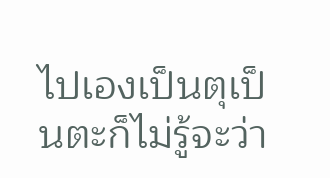ไปเองเป็นตุเป็นตะก็ไม่รู้จะว่า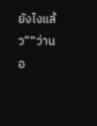ยังไงแล้ว”“ว่านอ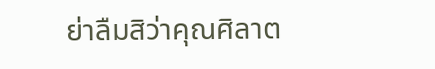ย่าลืมสิว่าคุณศิลาต